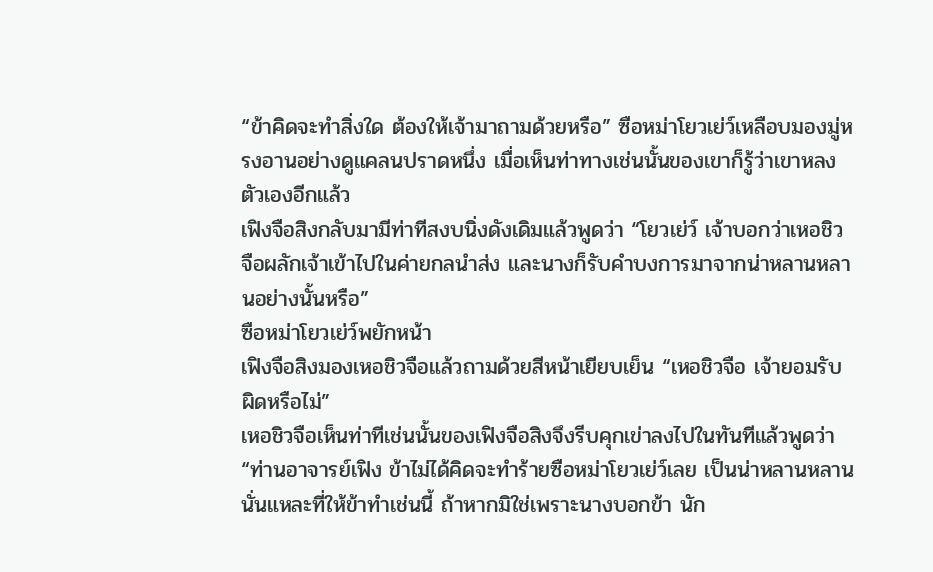“ข้าคิดจะทำสิ่งใด ต้องให้เจ้ามาถามด้วยหรือ” ซือหม่าโยวเย่ว์เหลือบมองมู่หรงอานอย่างดูแคลนปราดหนึ่ง เมื่อเห็นท่าทางเช่นนั้นของเขาก็รู้ว่าเขาหลงตัวเองอีกแล้ว
เฟิงจือสิงกลับมามีท่าทีสงบนิ่งดังเดิมแล้วพูดว่า “โยวเย่ว์ เจ้าบอกว่าเหอชิวจือผลักเจ้าเข้าไปในค่ายกลนำส่ง และนางก็รับคำบงการมาจากน่าหลานหลานอย่างนั้นหรือ”
ซือหม่าโยวเย่ว์พยักหน้า
เฟิงจือสิงมองเหอชิวจือแล้วถามด้วยสีหน้าเยียบเย็น “เหอชิวจือ เจ้ายอมรับผิดหรือไม่”
เหอชิวจือเห็นท่าทีเช่นนั้นของเฟิงจือสิงจึงรีบคุกเข่าลงไปในทันทีแล้วพูดว่า “ท่านอาจารย์เฟิง ข้าไม่ได้คิดจะทำร้ายซือหม่าโยวเย่ว์เลย เป็นน่าหลานหลานนั่นแหละที่ให้ข้าทำเช่นนี้ ถ้าหากมิใช่เพราะนางบอกข้า นัก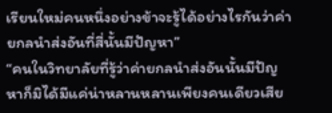เรียนใหม่คนหนึ่งอย่างข้าจะรู้ได้อย่างไรกันว่าค่ายกลนำส่งอันที่สี่นั้นมีปัญหา”
“คนในวิทยาลัยที่รู้ว่าค่ายกลนำส่งอันนั้นมีปัญหาก็มิได้มีแค่น่าหลานหลานเพียงคนเดียวเสีย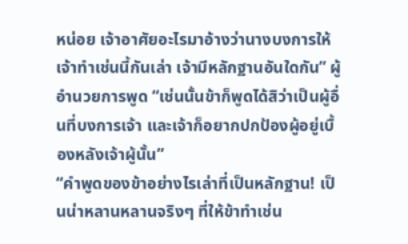หน่อย เจ้าอาศัยอะไรมาอ้างว่านางบงการให้เจ้าทำเช่นนี้กันเล่า เจ้ามีหลักฐานอันใดกัน” ผู้อำนวยการพูด “เช่นนั้นข้าก็พูดได้สิว่าเป็นผู้อื่นที่บงการเจ้า และเจ้าก็อยากปกป้องผู้อยู่เบื้องหลังเจ้าผู้นั้น”
“คำพูดของข้าอย่างไรเล่าที่เป็นหลักฐาน! เป็นน่าหลานหลานจริงๆ ที่ให้ข้าทำเช่น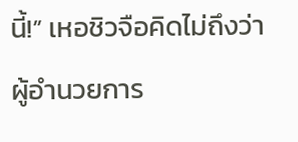นี้!” เหอชิวจือคิดไม่ถึงว่าผู้อำนวยการ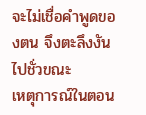จะไม่เชื่อคำพูดของตน จึงตะลึงงันไปชั่วขณะ
เหตุการณ์ในตอน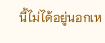นี้ไม่ได้อยู่นอกเห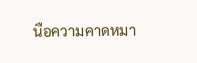นือความคาดหมา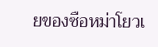ยของซือหม่าโยวเ